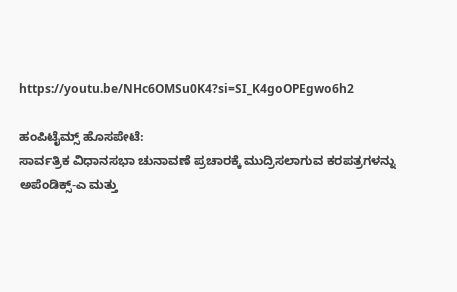https://youtu.be/NHc6OMSu0K4?si=SI_K4goOPEgwo6h2

ಹಂಪಿಟೈಮ್ಸ್ ಹೊಸಪೇಟೆ:
ಸಾರ್ವತ್ರಿಕ ವಿಧಾನಸಭಾ ಚುನಾವಣೆ ಪ್ರಚಾರಕ್ಕೆ ಮುದ್ರಿಸಲಾಗುವ ಕರಪತ್ರಗಳನ್ನು ಅಪೆಂಡಿಕ್ಸ್-ಎ ಮತ್ತು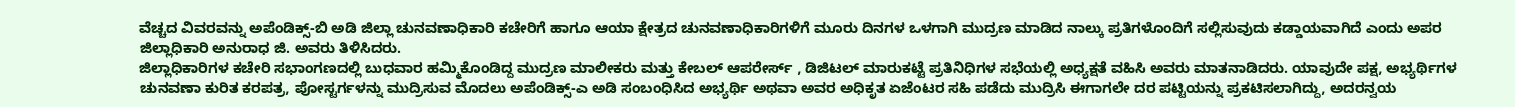ವೆಚ್ಚದ ವಿವರವನ್ನು ಅಪೆಂಡಿಕ್ಸ್-ಬಿ ಅಡಿ ಜಿಲ್ಲಾ ಚುನವಣಾಧಿಕಾರಿ ಕಚೇರಿಗೆ ಹಾಗೂ ಆಯಾ ಕ್ಷೇತ್ರದ ಚುನವಣಾಧಿಕಾರಿಗಳಿಗೆ ಮೂರು ದಿನಗಳ ಒಳಗಾಗಿ ಮುದ್ರಣ ಮಾಡಿದ ನಾಲ್ಕು ಪ್ರತಿಗಳೊಂದಿಗೆ ಸಲ್ಲಿಸುವುದು ಕಡ್ಡಾಯವಾಗಿದೆ ಎಂದು ಅಪರ ಜಿಲ್ಲಾಧಿಕಾರಿ ಅನುರಾಧ ಜಿ. ಅವರು ತಿಳಿಸಿದರು.
ಜಿಲ್ಲಾಧಿಕಾರಿಗಳ ಕಚೇರಿ ಸಭಾಂಗಣದಲ್ಲಿ ಬುಧವಾರ ಹಮ್ಮಿಕೊಂಡಿದ್ದ ಮುದ್ರಣ ಮಾಲೀಕರು ಮತ್ತು ಕೇಬಲ್ ಆಪರೇರ್ಸ್ , ಡಿಜಿಟಲ್ ಮಾರುಕಟ್ಟೆ ಪ್ರತಿನಿಧಿಗಳ ಸಭೆಯಲ್ಲಿ ಅಧ್ಯಕ್ಷತೆ ವಹಿಸಿ ಅವರು ಮಾತನಾಡಿದರು. ಯಾವುದೇ ಪಕ್ಷ, ಅಭ್ಯರ್ಥಿಗಳ ಚುನವಣಾ ಕುರಿತ ಕರಪತ್ರ, ಪೋಸ್ಟರ್ಗಳನ್ನು ಮುದ್ರಿಸುವ ಮೊದಲು ಅಪೆಂಡಿಕ್ಸ್-ಎ ಅಡಿ ಸಂಬಂಧಿಸಿದ ಅಭ್ಯರ್ಥಿ ಅಥವಾ ಅವರ ಅಧಿಕೃತ ಏಜೆಂಟರ ಸಹಿ ಪಡೆದು ಮುದ್ರಿಸಿ ಈಗಾಗಲೇ ದರ ಪಟ್ಟಿಯನ್ನು ಪ್ರಕಟಿಸಲಾಗಿದ್ದು, ಅದರನ್ವಯ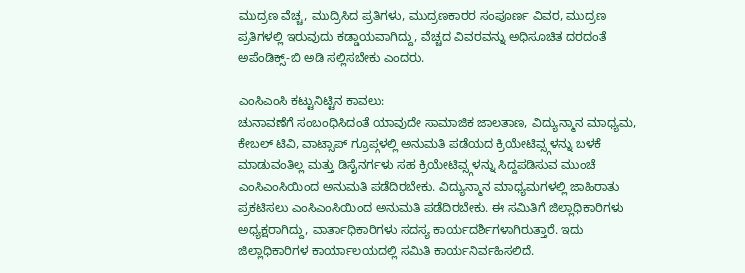ಮುದ್ರಣ ವೆಚ್ಚ, ಮುದ್ರಿಸಿದ ಪ್ರತಿಗಳು, ಮುದ್ರಣಕಾರರ ಸಂಪೂರ್ಣ ವಿವರ, ಮುದ್ರಣ ಪ್ರತಿಗಳಲ್ಲಿ ಇರುವುದು ಕಡ್ಡಾಯವಾಗಿದ್ದು, ವೆಚ್ಚದ ವಿವರವನ್ನು ಅಧಿಸೂಚಿತ ದರದಂತೆ ಅಪೆಂಡಿಕ್ಸ್-ಬಿ ಅಡಿ ಸಲ್ಲಿಸಬೇಕು ಎಂದರು.

ಎಂಸಿಎಂಸಿ ಕಟ್ಟುನಿಟ್ಟಿನ ಕಾವಲು:
ಚುನಾವಣೆಗೆ ಸಂಬಂಧಿಸಿದಂತೆ ಯಾವುದೇ ಸಾಮಾಜಿಕ ಜಾಲತಾಣ, ವಿದ್ಯುನ್ಮಾನ ಮಾಧ್ಯಮ, ಕೇಬಲ್ ಟಿವಿ, ವಾಟ್ಸಾಪ್ ಗ್ರೂಪ್ಗಳಲ್ಲಿ ಅನುಮತಿ ಪಡೆಯದ ಕ್ರಿಯೇಟಿವ್ಸ್ಗಳನ್ನು ಬಳಕೆ ಮಾಡುವಂತಿಲ್ಲ ಮತ್ತು ಡಿಸೈನರ್ಗಳು ಸಹ ಕ್ರಿಯೇಟಿವ್ಸ್ಗಳನ್ನು ಸಿದ್ದಪಡಿಸುವ ಮುಂಚೆ ಎಂಸಿಎಂಸಿಯಿಂದ ಅನುಮತಿ ಪಡೆದಿರಬೇಕು. ವಿದ್ಯುನ್ಮಾನ ಮಾಧ್ಯಮಗಳಲ್ಲಿ ಜಾಹಿರಾತು ಪ್ರಕಟಿಸಲು ಎಂಸಿಎಂಸಿಯಿಂದ ಅನುಮತಿ ಪಡೆದಿರಬೇಕು. ಈ ಸಮಿತಿಗೆ ಜಿಲ್ಲಾಧಿಕಾರಿಗಳು ಅಧ್ಯಕ್ಷರಾಗಿದ್ದು, ವಾರ್ತಾಧಿಕಾರಿಗಳು ಸದಸ್ಯ ಕಾರ್ಯದರ್ಶಿಗಳಾಗಿರುತ್ತಾರೆ. ಇದು ಜಿಲ್ಲಾಧಿಕಾರಿಗಳ ಕಾರ್ಯಾಲಯದಲ್ಲಿ ಸಮಿತಿ ಕಾರ್ಯನಿರ್ವಹಿಸಲಿದೆ.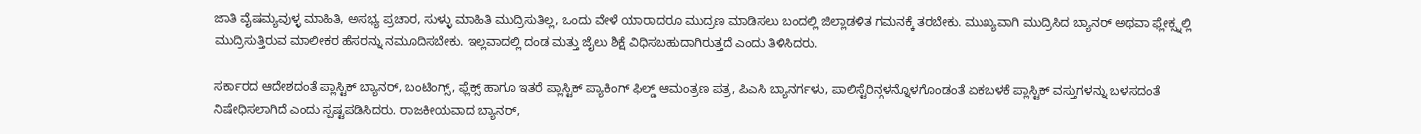ಜಾತಿ ವೈಷಮ್ಯವುಳ್ಳ ಮಾಹಿತಿ, ಅಸಭ್ಯ ಪ್ರಚಾರ, ಸುಳ್ಳು ಮಾಹಿತಿ ಮುದ್ರಿಸುತಿಲ್ಲ, ಒಂದು ವೇಳೆ ಯಾರಾದರೂ ಮುದ್ರಣ ಮಾಡಿಸಲು ಬಂದಲ್ಲಿ ಜಿಲ್ಲಾಡಳಿತ ಗಮನಕ್ಕೆ ತರಬೇಕು. ಮುಖ್ಯವಾಗಿ ಮುದ್ರಿಸಿದ ಬ್ಯಾನರ್ ಅಥವಾ ಫ್ಲೇಕ್ಸ್ನಲ್ಲಿ ಮುದ್ರಿಸುತ್ತಿರುವ ಮಾಲೀಕರ ಹೆಸರನ್ನು ನಮೂದಿಸಬೇಕು. ಇಲ್ಲವಾದಲ್ಲಿ ದಂಡ ಮತ್ತು ಜೈಲು ಶಿಕ್ಷೆ ವಿಧಿಸಬಹುದಾಗಿರುತ್ತದೆ ಎಂದು ತಿಳಿಸಿದರು.

ಸರ್ಕಾರದ ಆದೇಶದಂತೆ ಪ್ಲಾಸ್ಟಿಕ್ ಬ್ಯಾನರ್, ಬಂಟಿಂಗ್ಸ್, ಫ್ಲೆಕ್ಸ್ ಹಾಗೂ ಇತರೆ ಪ್ಲಾಸ್ಟಿಕ್ ಪ್ಯಾಕಿಂಗ್ ಫಿಲ್ಡ್ ಆಮಂತ್ರಣ ಪತ್ರ, ಪಿಎಸಿ ಬ್ಯಾನರ್ಗಳು, ಪಾಲಿಸ್ಟೆರಿನ್ಗಳನ್ನೊಳಗೊಂಡಂತೆ ಏಕಬಳಕೆ ಪ್ಲಾಸ್ಟಿಕ್ ವಸ್ತುಗಳನ್ನು ಬಳಸದಂತೆ ನಿಷೇಧಿಸಲಾಗಿದೆ ಎಂದು ಸ್ಪಷ್ಟಪಡಿಸಿದರು. ರಾಜಕೀಯವಾದ ಬ್ಯಾನರ್,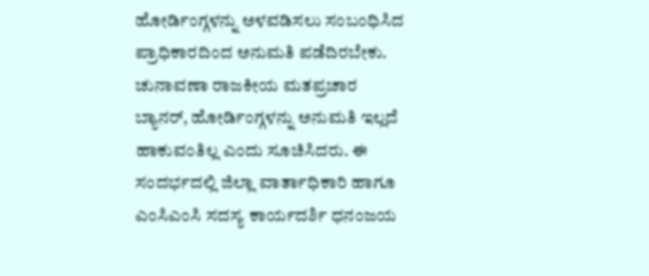ಹೋರ್ಡಿಂಗ್ಗಳನ್ನು ಅಳವಡಿಸಲು ಸಂಬಂಧಿಸಿದ ಪ್ರಾಧಿಕಾರದಿಂದ ಅನುಮತಿ ಪಡೆದಿರಬೇಕು. ಚುನಾವಣಾ ರಾಜಕೀಯ ಮತಪ್ರಚಾರ ಬ್ಯಾನರ್, ಹೋರ್ಡಿಂಗ್ಗಳನ್ನು ಅನುಮತಿ ಇಲ್ಲದೆ ಹಾಕುವಂತಿಲ್ಲ ಎಂದು ಸೂಚಿಸಿದರು. ಈ ಸಂದರ್ಭದಲ್ಲಿ ಜಿಲ್ಲಾ ವಾರ್ತಾಧಿಕಾರಿ ಹಾಗೂ ಎಂಸಿಎಂಸಿ ಸದಸ್ಯ ಕಾರ್ಯದರ್ಶಿ ಧನಂಜಯ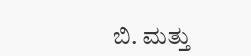ಬಿ. ಮತ್ತು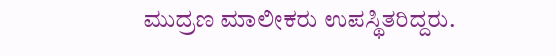ಮುದ್ರಣ ಮಾಲೀಕರು ಉಪಸ್ಥಿತರಿದ್ದರು.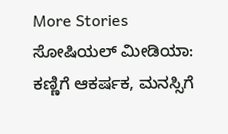More Stories
ಸೋಷಿಯಲ್ ಮೀಡಿಯಾ: ಕಣ್ಣಿಗೆ ಆಕರ್ಷಕ, ಮನಸ್ಸಿಗೆ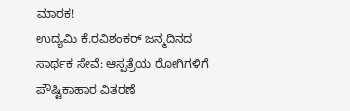ಮಾರಕ!
ಉದ್ಯಮಿ ಕೆ.ರವಿಶಂಕರ್ ಜನ್ಮದಿನದ ಸಾರ್ಥಕ ಸೇವೆ: ಆಸ್ಪತ್ರೆಯ ರೋಗಿಗಳಿಗೆ ಪೌಷ್ಟಿಕಾಹಾರ ವಿತರಣೆ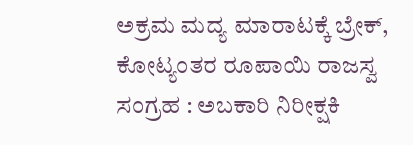ಅಕ್ರಮ ಮದ್ಯ ಮಾರಾಟಕ್ಕೆ ಬ್ರೇಕ್, ಕೋಟ್ಯಂತರ ರೂಪಾಯಿ ರಾಜಸ್ವ ಸಂಗ್ರಹ : ಅಬಕಾರಿ ನಿರೀಕ್ಷಕಿ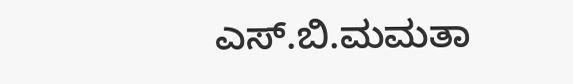ಎಸ್.ಬಿ.ಮಮತಾ